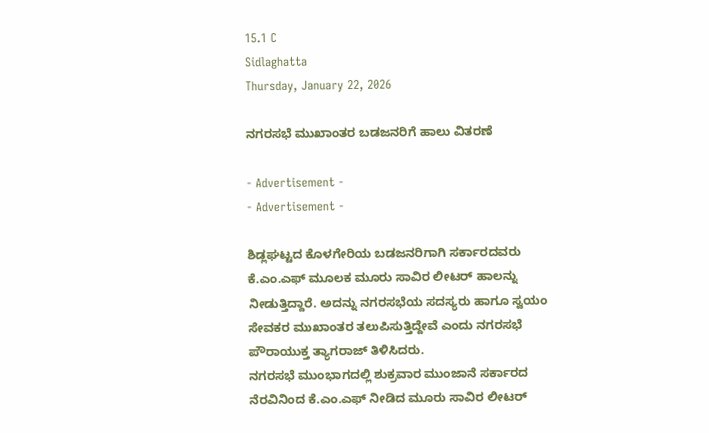15.1 C
Sidlaghatta
Thursday, January 22, 2026

ನಗರಸಭೆ ಮುಖಾಂತರ ಬಡಜನರಿಗೆ ಹಾಲು ವಿತರಣೆ

- Advertisement -
- Advertisement -

ಶಿಡ್ಲಘಟ್ಟದ ಕೊಳಗೇರಿಯ ಬಡಜನರಿಗಾಗಿ ಸರ್ಕಾರದವರು ಕೆ.ಎಂ.ಎಫ್ ಮೂಲಕ ಮೂರು ಸಾವಿರ ಲೀಟರ್ ಹಾಲನ್ನು ನೀಡುತ್ತಿದ್ದಾರೆ. ಅದನ್ನು ನಗರಸಭೆಯ ಸದಸ್ಯರು ಹಾಗೂ ಸ್ವಯಂ ಸೇವಕರ ಮುಖಾಂತರ ತಲುಪಿಸುತ್ತಿದ್ದೇವೆ ಎಂದು ನಗರಸಭೆ ಪೌರಾಯುಕ್ತ ತ್ಯಾಗರಾಜ್ ತಿಳಿಸಿದರು.
ನಗರಸಭೆ ಮುಂಭಾಗದಲ್ಲಿ ಶುಕ್ರವಾರ ಮುಂಜಾನೆ ಸರ್ಕಾರದ ನೆರವಿನಿಂದ ಕೆ.ಎಂ.ಎಫ್ ನೀಡಿದ ಮೂರು ಸಾವಿರ ಲೀಟರ್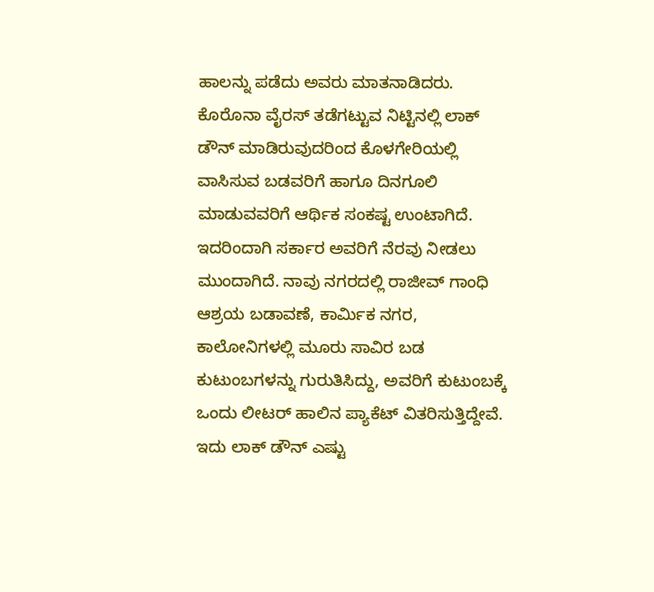ಹಾಲನ್ನು ಪಡೆದು ಅವರು ಮಾತನಾಡಿದರು.
ಕೊರೊನಾ ವೈರಸ್ ತಡೆಗಟ್ಟುವ ನಿಟ್ಟಿನಲ್ಲಿ ಲಾಕ್ ಡೌನ್ ಮಾಡಿರುವುದರಿಂದ ಕೊಳಗೇರಿಯಲ್ಲಿ ವಾಸಿಸುವ ಬಡವರಿಗೆ ಹಾಗೂ ದಿನಗೂಲಿ ಮಾಡುವವರಿಗೆ ಆರ್ಥಿಕ ಸಂಕಷ್ಟ ಉಂಟಾಗಿದೆ. ಇದರಿಂದಾಗಿ ಸರ್ಕಾರ ಅವರಿಗೆ ನೆರವು ನೀಡಲು ಮುಂದಾಗಿದೆ. ನಾವು ನಗರದಲ್ಲಿ ರಾಜೀವ್ ಗಾಂಧಿ ಆಶ್ರಯ ಬಡಾವಣೆ, ಕಾರ್ಮಿಕ ನಗರ, ಕಾಲೋನಿಗಳಲ್ಲಿ ಮೂರು ಸಾವಿರ ಬಡ ಕುಟುಂಬಗಳನ್ನು ಗುರುತಿಸಿದ್ದು, ಅವರಿಗೆ ಕುಟುಂಬಕ್ಕೆ ಒಂದು ಲೀಟರ್ ಹಾಲಿನ ಪ್ಯಾಕೆಟ್ ವಿತರಿಸುತ್ತಿದ್ದೇವೆ. ಇದು ಲಾಕ್ ಡೌನ್ ಎಷ್ಟು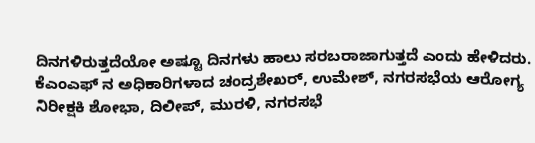ದಿನಗಳಿರುತ್ತದೆಯೋ ಅಷ್ಟೂ ದಿನಗಳು ಹಾಲು ಸರಬರಾಜಾಗುತ್ತದೆ ಎಂದು ಹೇಳಿದರು.
ಕೆಎಂಎಫ್ ನ ಅಧಿಕಾರಿಗಳಾದ ಚಂದ್ರಶೇಖರ್, ಉಮೇಶ್, ನಗರಸಭೆಯ ಆರೋಗ್ಯ ನಿರೀಕ್ಷಕಿ ಶೋಭಾ, ದಿಲೀಪ್, ಮುರಳಿ, ನಗರಸಭೆ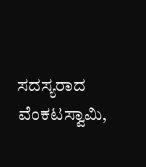ಸದಸ್ಯರಾದ ವೆಂಕಟಸ್ವಾಮಿ,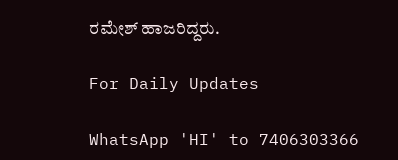ರಮೇಶ್ ಹಾಜರಿದ್ದರು.

For Daily Updates

WhatsApp 'HI' to 7406303366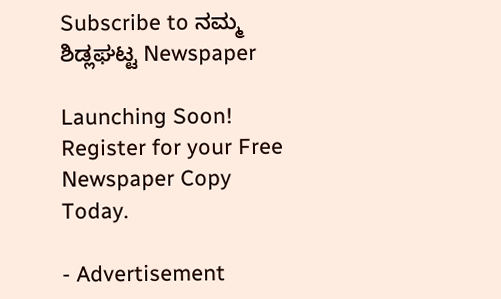Subscribe to ನಮ್ಮ ಶಿಡ್ಲಘಟ್ಟ Newspaper

Launching Soon! Register for your Free Newspaper Copy Today.

- Advertisement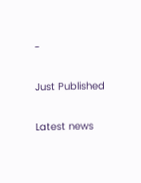-

Just Published

Latest news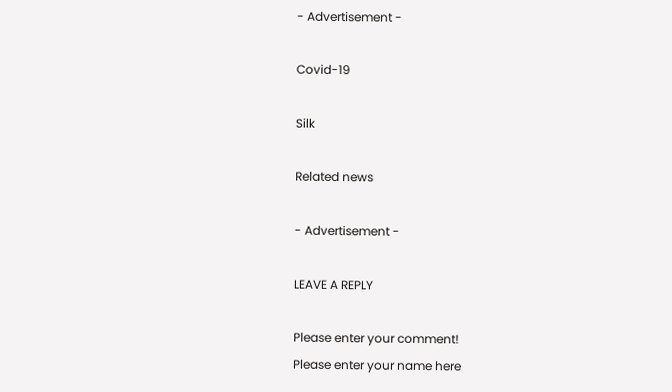- Advertisement -

Covid-19

Silk

Related news

- Advertisement -

LEAVE A REPLY

Please enter your comment!
Please enter your name here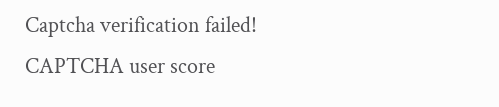Captcha verification failed!
CAPTCHA user score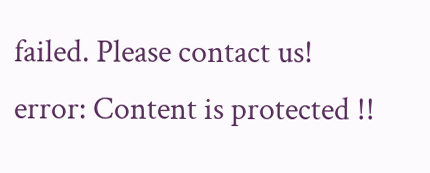failed. Please contact us!
error: Content is protected !!